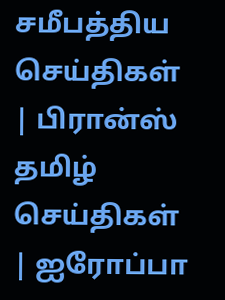சமீபத்திய செய்திகள் | பிரான்ஸ் தமிழ் செய்திகள் | ஐரோப்பா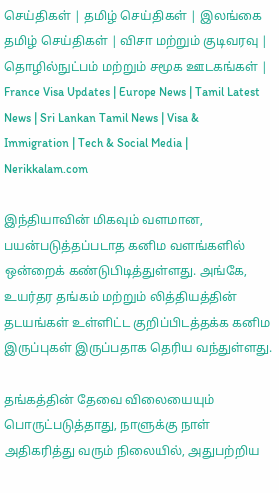செய்திகள் | தமிழ் செய்திகள் | இலங்கை தமிழ் செய்திகள் | விசா மற்றும் குடிவரவு | தொழில்நுட்பம் மற்றும் சமூக ஊடகங்கள் | France Visa Updates | Europe News | Tamil Latest News | Sri Lankan Tamil News | Visa & Immigration | Tech & Social Media | Nerikkalam.com

இந்தியாவின் மிகவும் வளமான, பயன்படுத்தப்படாத கனிம வளங்களில் ஒன்றைக் கண்டுபிடித்துள்ளது. அங்கே, உயர்தர தங்கம் மற்றும் லித்தியத்தின் தடயங்கள் உள்ளிட்ட குறிப்பிடத்தக்க கனிம இருப்புகள் இருப்பதாக தெரிய வந்துள்ளது.

தங்கத்தின் தேவை விலையையும் பொருட்படுத்தாது, நாளுக்கு நாள் அதிகரித்து வரும் நிலையில், அதுபற்றிய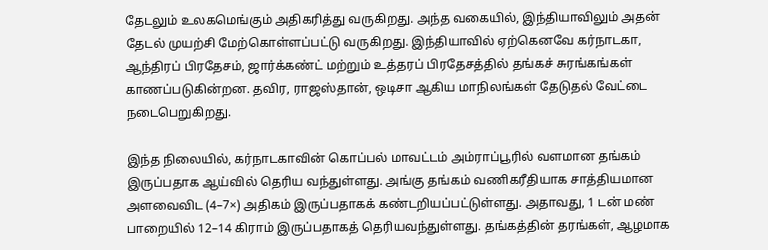தேடலும் உலகமெங்கும் அதிகரித்து வருகிறது. அந்த வகையில், இந்தியாவிலும் அதன் தேடல் முயற்சி மேற்கொள்ளப்பட்டு வருகிறது. இந்தியாவில் ஏற்கெனவே கர்நாடகா, ஆந்திரப் பிரதேசம், ஜார்க்கண்ட் மற்றும் உத்தரப் பிரதேசத்தில் தங்கச் சுரங்கங்கள் காணப்படுகின்றன. தவிர, ராஜஸ்தான், ஒடிசா ஆகிய மாநிலங்கள் தேடுதல் வேட்டை நடைபெறுகிறது.

இந்த நிலையில், கர்நாடகாவின் கொப்பல் மாவட்டம் அம்ராப்பூரில் வளமான தங்கம் இருப்பதாக ஆய்வில் தெரிய வந்துள்ளது. அங்கு தங்கம் வணிகரீதியாக சாத்தியமான அளவைவிட (4–7×) அதிகம் இருப்பதாகக் கண்டறியப்பட்டுள்ளது. அதாவது, 1 டன் மண் பாறையில் 12–14 கிராம் இருப்பதாகத் தெரியவந்துள்ளது. தங்கத்தின் தரங்கள், ஆழமாக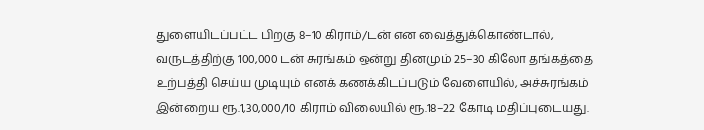துளையிடப்பட்ட பிறகு 8–10 கிராம்/டன் என வைத்துக்கொண்டால், வருடத்திற்கு 100,000 டன் சுரங்கம் ஒன்று தினமும் 25–30 கிலோ தங்கத்தை உற்பத்தி செய்ய முடியும் எனக் கணக்கிடப்படும் வேளையில், அச்சுரங்கம் இன்றைய ரூ.1,30,000/10 கிராம் விலையில் ரூ.18–22 கோடி மதிப்புடையது.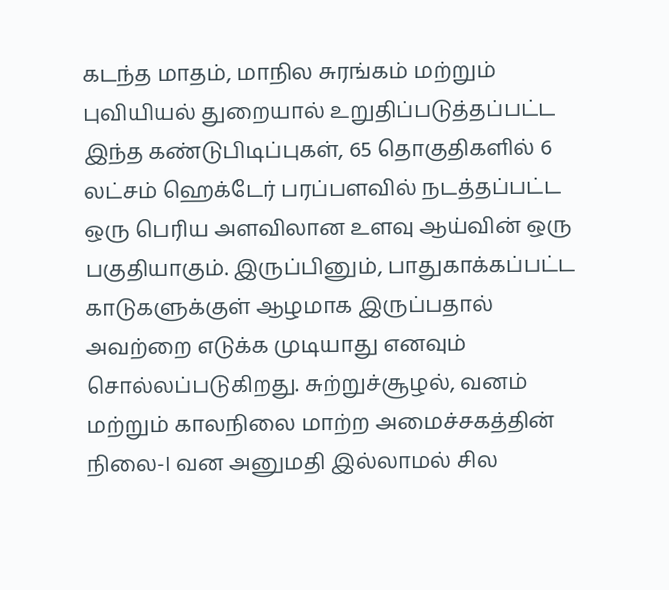கடந்த மாதம், மாநில சுரங்கம் மற்றும் புவியியல் துறையால் உறுதிப்படுத்தப்பட்ட இந்த கண்டுபிடிப்புகள், 65 தொகுதிகளில் 6 லட்சம் ஹெக்டேர் பரப்பளவில் நடத்தப்பட்ட ஒரு பெரிய அளவிலான உளவு ஆய்வின் ஒரு பகுதியாகும். இருப்பினும், பாதுகாக்கப்பட்ட காடுகளுக்குள் ஆழமாக இருப்பதால் அவற்றை எடுக்க முடியாது எனவும் சொல்லப்படுகிறது. சுற்றுச்சூழல், வனம் மற்றும் காலநிலை மாற்ற அமைச்சகத்தின் நிலை-I வன அனுமதி இல்லாமல் சில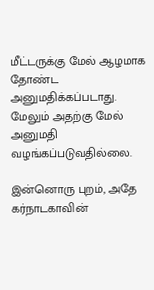மீட்டருக்கு மேல் ஆழமாக தோண்ட அனுமதிக்கப்படாது. மேலும் அதற்கு மேல் அனுமதி வழங்கப்படுவதில்லை.

இன்னொரு புறம், அதே கர்நாடகாவின்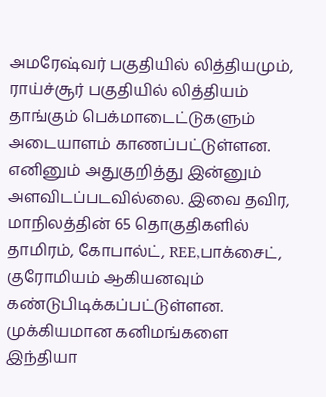அமரேஷ்வர் பகுதியில் லித்தியமும், ராய்ச்சூர் பகுதியில் லித்தியம் தாங்கும் பெக்மாடைட்டுகளும் அடையாளம் காணப்பட்டுள்ளன. எனினும் அதுகுறித்து இன்னும் அளவிடப்படவில்லை. இவை தவிர, மாநிலத்தின் 65 தொகுதிகளில் தாமிரம், கோபால்ட், REE,பாக்சைட், குரோமியம் ஆகியனவும் கண்டுபிடிக்கப்பட்டுள்ளன. முக்கியமான கனிமங்களை இந்தியா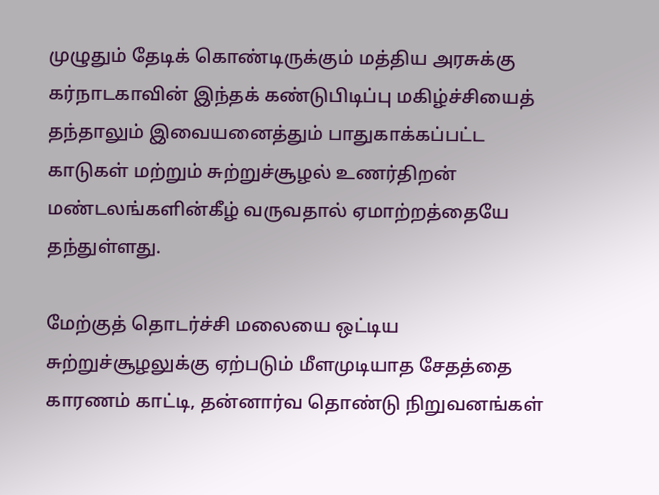முழுதும் தேடிக் கொண்டிருக்கும் மத்திய அரசுக்கு கர்நாடகாவின் இந்தக் கண்டுபிடிப்பு மகிழ்ச்சியைத் தந்தாலும் இவையனைத்தும் பாதுகாக்கப்பட்ட காடுகள் மற்றும் சுற்றுச்சூழல் உணர்திறன் மண்டலங்களின்கீழ் வருவதால் ஏமாற்றத்தையே தந்துள்ளது.

மேற்குத் தொடர்ச்சி மலையை ஒட்டிய சுற்றுச்சூழலுக்கு ஏற்படும் மீளமுடியாத சேதத்தை காரணம் காட்டி, தன்னார்வ தொண்டு நிறுவனங்கள்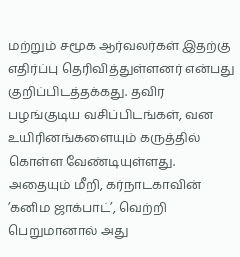மற்றும் சமூக ஆர்வலர்கள் இதற்கு எதிர்ப்பு தெரிவித்துள்ளனர் என்பது குறிப்பிடத்தக்கது. தவிர பழங்குடிய வசிப்பிடங்கள், வன உயிரினங்களையும் கருத்தில் கொள்ள வேண்டியுள்ளது. அதையும் மீறி, கர்நாடகாவின் ’கனிம ஜாக்பாட்’, வெற்றி பெறுமானால் அது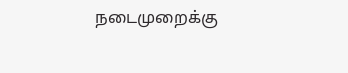நடைமுறைக்கு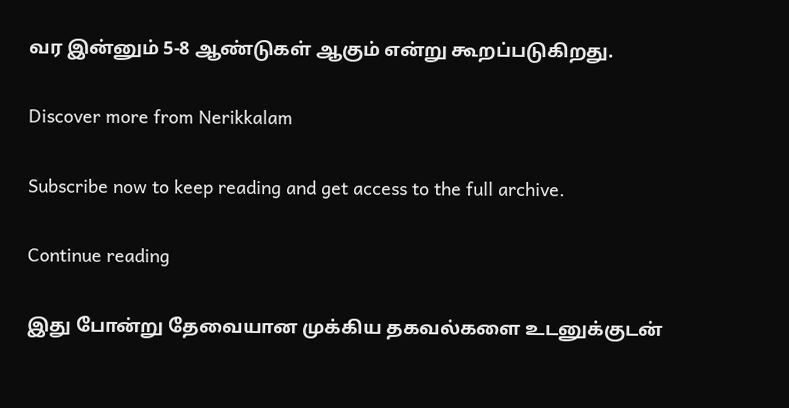வர இன்னும் 5-8 ஆண்டுகள் ஆகும் என்று கூறப்படுகிறது.

Discover more from Nerikkalam

Subscribe now to keep reading and get access to the full archive.

Continue reading

இது போன்று தேவையான முக்கிய தகவல்களை உடனுக்குடன்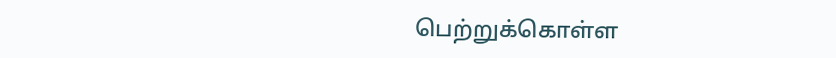பெற்றுக்கொள்ள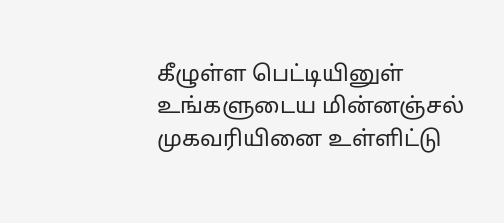கீழுள்ள பெட்டியினுள் உங்களுடைய மின்னஞ்சல் முகவரியினை உள்ளிட்டு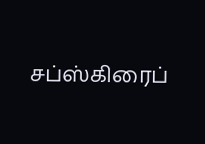சப்ஸ்கிரைப்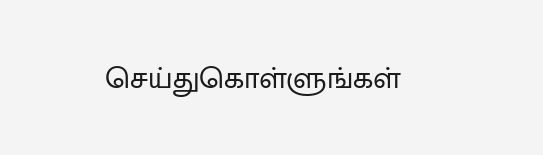செய்துகொள்ளுங்கள்